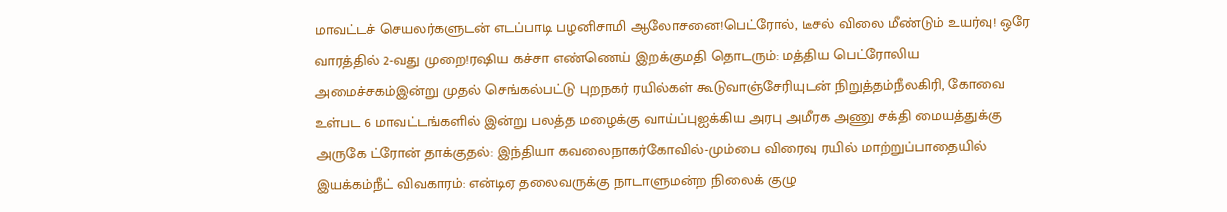மாவட்டச் செயலர்களுடன் எடப்பாடி பழனிசாமி ஆலோசனை!பெட்ரோல், டீசல் விலை மீண்டும் உயர்வு! ஒரே வாரத்தில் 2-வது முறை!ரஷிய கச்சா எண்ணெய் இறக்குமதி தொடரும்: மத்திய பெட்ரோலிய அமைச்சகம்இன்று முதல் செங்கல்பட்டு புறநகர் ரயில்கள் கூடுவாஞ்சேரியுடன் நிறுத்தம்நீலகிரி, கோவை உள்பட 6 மாவட்டங்களில் இன்று பலத்த மழைக்கு வாய்ப்புஐக்கிய அரபு அமீரக அணு சக்தி மையத்துக்கு அருகே ட்ரோன் தாக்குதல்: இந்தியா கவலைநாகர்கோவில்-மும்பை விரைவு ரயில் மாற்றுப்பாதையில் இயக்கம்நீட் விவகாரம்: என்டிஏ தலைவருக்கு நாடாளுமன்ற நிலைக் குழு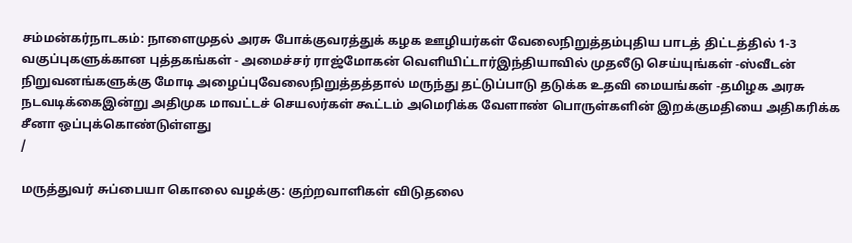சம்மன்கர்நாடகம்: நாளைமுதல் அரசு போக்குவரத்துக் கழக ஊழியர்கள் வேலைநிறுத்தம்புதிய பாடத் திட்டத்தில் 1-3 வகுப்புகளுக்கான புத்தகங்கள் - அமைச்சர் ராஜ்மோகன் வெளியிட்டார்இந்தியாவில் முதலீடு செய்யுங்கள் -ஸ்வீடன் நிறுவனங்களுக்கு மோடி அழைப்புவேலைநிறுத்தத்தால் மருந்து தட்டுப்பாடு தடுக்க உதவி மையங்கள் -தமிழக அரசு நடவடிக்கைஇன்று அதிமுக மாவட்டச் செயலர்கள் கூட்டம் அமெரிக்க வேளாண் பொருள்களின் இறக்குமதியை அதிகரிக்க சீனா ஒப்புக்கொண்டுள்ளது
/

மருத்துவர் சுப்பையா கொலை வழக்கு: குற்றவாளிகள் விடுதலை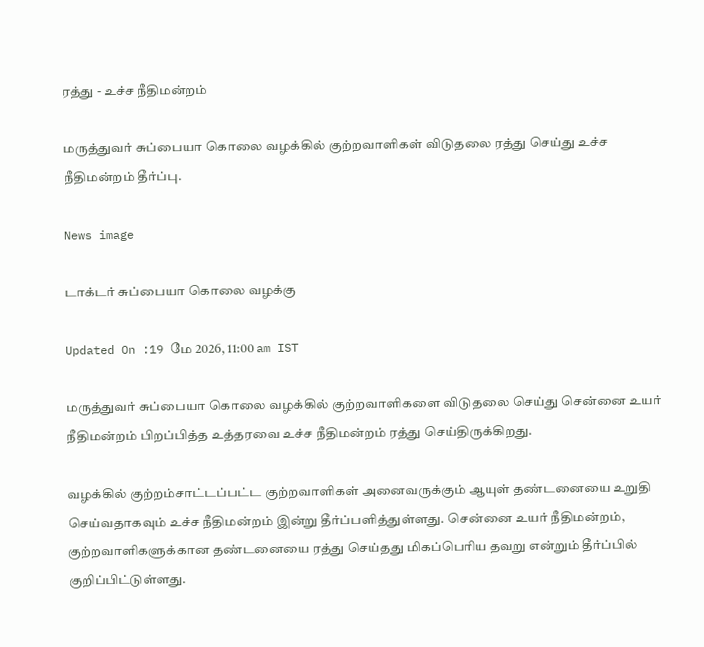ரத்து - உச்ச நீதிமன்றம்

மருத்துவர் சுப்பையா கொலை வழக்கில் குற்றவாளிகள் விடுதலை ரத்து செய்து உச்ச நீதிமன்றம் தீர்ப்பு.

News image

டாக்டர் சுப்பையா கொலை வழக்கு

Updated On :19 மே 2026, 11:00 am IST

மருத்துவர் சுப்பையா கொலை வழக்கில் குற்றவாளிகளை விடுதலை செய்து சென்னை உயர் நீதிமன்றம் பிறப்பித்த உத்தரவை உச்ச நீதிமன்றம் ரத்து செய்திருக்கிறது.

வழக்கில் குற்றம்சாட்டப்பட்ட குற்றவாளிகள் அனைவருக்கும் ஆயுள் தண்டனையை உறுதி செய்வதாகவும் உச்ச நீதிமன்றம் இன்று தீர்ப்பளித்துள்ளது. சென்னை உயர் நீதிமன்றம், குற்றவாளிகளுக்கான தண்டனையை ரத்து செய்தது மிகப்பெரிய தவறு என்றும் தீர்ப்பில் குறிப்பிட்டுள்ளது.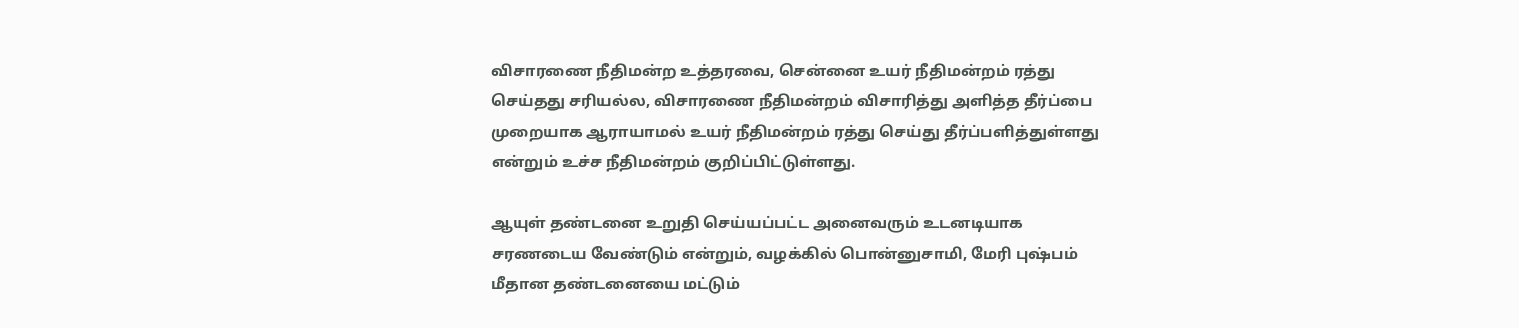விசாரணை நீதிமன்ற உத்தரவை, சென்னை உயர் நீதிமன்றம் ரத்து செய்தது சரியல்ல, விசாரணை நீதிமன்றம் விசாரித்து அளித்த தீர்ப்பை முறையாக ஆராயாமல் உயர் நீதிமன்றம் ரத்து செய்து தீர்ப்பளித்துள்ளது என்றும் உச்ச நீதிமன்றம் குறிப்பிட்டுள்ளது.

ஆயுள் தண்டனை உறுதி செய்யப்பட்ட அனைவரும் உடனடியாக சரணடைய வேண்டும் என்றும், வழக்கில் பொன்னுசாமி, மேரி புஷ்பம் மீதான தண்டனையை மட்டும்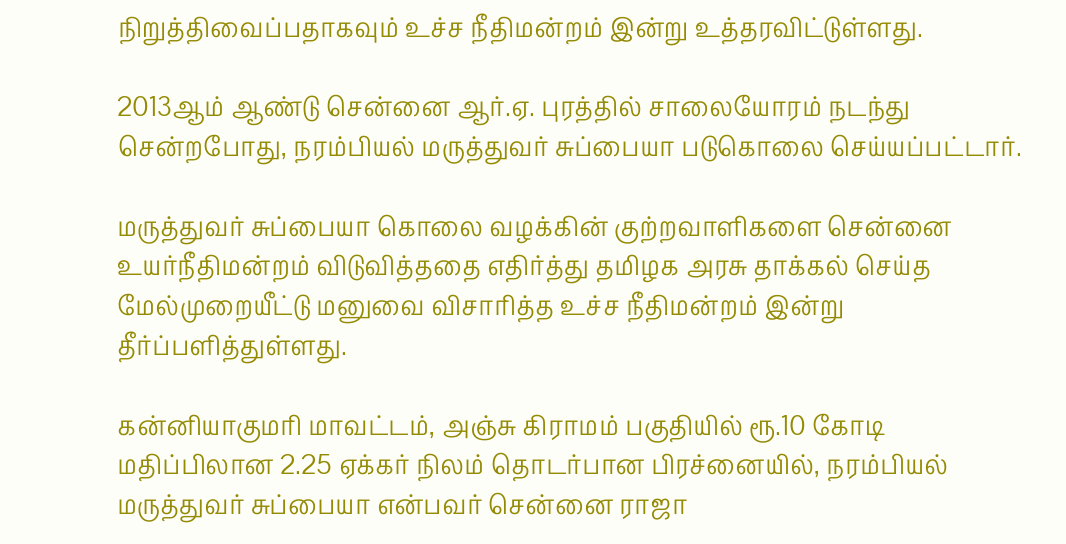நிறுத்திவைப்பதாகவும் உச்ச நீதிமன்றம் இன்று உத்தரவிட்டுள்ளது.

2013ஆம் ஆண்டு சென்னை ஆர்.ஏ. புரத்தில் சாலையோரம் நடந்து சென்றபோது, நரம்பியல் மருத்துவர் சுப்பையா படுகொலை செய்யப்பட்டார்.

மருத்துவர் சுப்பையா கொலை வழக்கின் குற்றவாளிகளை சென்னை உயர்நீதிமன்றம் விடுவித்ததை எதிர்த்து தமிழக அரசு தாக்கல் செய்த மேல்முறையீட்டு மனுவை விசாரித்த உச்ச நீதிமன்றம் இன்று தீர்ப்பளித்துள்ளது.

கன்னியாகுமரி மாவட்டம், அஞ்சு கிராமம் பகுதியில் ரூ.10 கோடி மதிப்பிலான 2.25 ஏக்கர் நிலம் தொடர்பான பிரச்னையில், நரம்பியல் மருத்துவர் சுப்பையா என்பவர் சென்னை ராஜா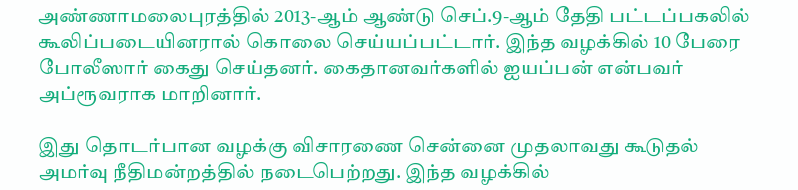அண்ணாமலைபுரத்தில் 2013-ஆம் ஆண்டு செப்.9-ஆம் தேதி பட்டப்பகலில் கூலிப்படையினரால் கொலை செய்யப்பட்டார். இந்த வழக்கில் 10 பேரை போலீஸார் கைது செய்தனர். கைதானவர்களில் ஐயப்பன் என்பவர் அப்ரூவராக மாறினார்.

இது தொடர்பான வழக்கு விசாரணை சென்னை முதலாவது கூடுதல் அமர்வு நீதிமன்றத்தில் நடைபெற்றது. இந்த வழக்கில்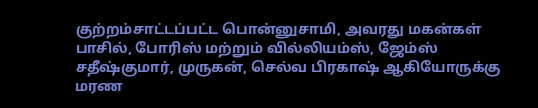குற்றம்சாட்டப்பட்ட பொன்னுசாமி, அவரது மகன்கள் பாசில், போரிஸ் மற்றும் வில்லியம்ஸ், ஜேம்ஸ் சதீஷ்குமார், முருகன், செல்வ பிரகாஷ் ஆகியோருக்கு மரண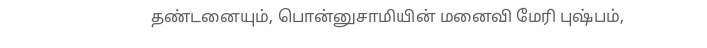தண்டனையும், பொன்னுசாமியின் மனைவி மேரி புஷ்பம்,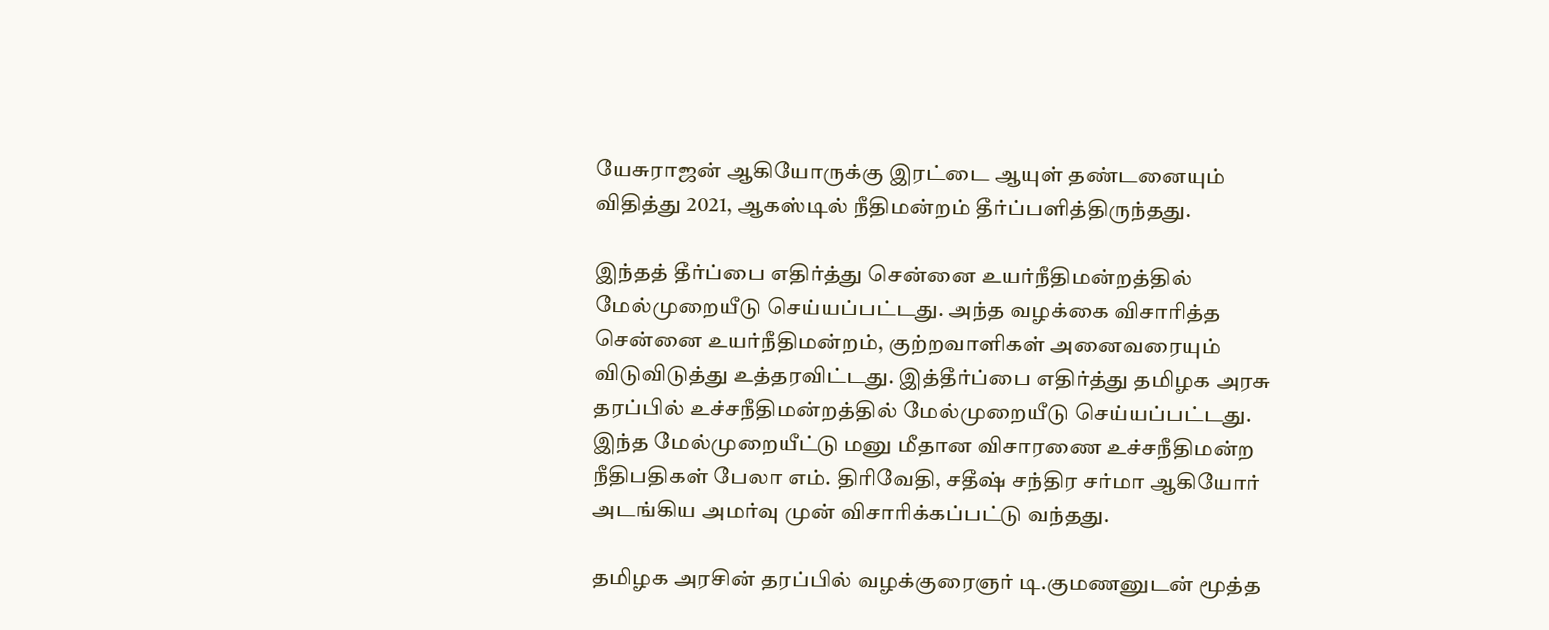யேசுராஜன் ஆகியோருக்கு இரட்டை ஆயுள் தண்டனையும் விதித்து 2021, ஆகஸ்டில் நீதிமன்றம் தீர்ப்பளித்திருந்தது.

இந்தத் தீர்ப்பை எதிர்த்து சென்னை உயர்நீதிமன்றத்தில் மேல்முறையீடு செய்யப்பட்டது. அந்த வழக்கை விசாரித்த சென்னை உயர்நீதிமன்றம், குற்றவாளிகள் அனைவரையும் விடுவிடுத்து உத்தரவிட்டது. இத்தீர்ப்பை எதிர்த்து தமிழக அரசு தரப்பில் உச்சநீதிமன்றத்தில் மேல்முறையீடு செய்யப்பட்டது. இந்த மேல்முறையீட்டு மனு மீதான விசாரணை உச்சநீதிமன்ற நீதிபதிகள் பேலா எம். திரிவேதி, சதீஷ் சந்திர சர்மா ஆகியோர் அடங்கிய அமர்வு முன் விசாரிக்கப்பட்டு வந்தது.

தமிழக அரசின் தரப்பில் வழக்குரைஞர் டி.குமணனுடன் மூத்த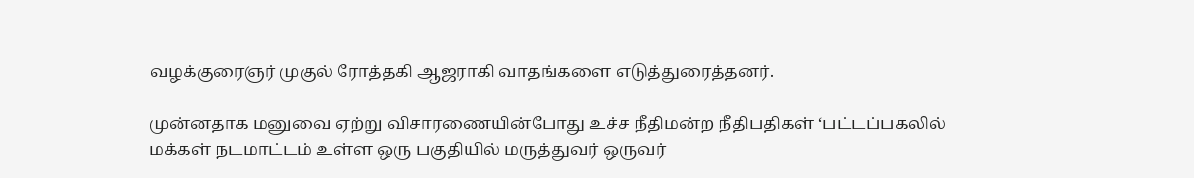வழக்குரைஞர் முகுல் ரோத்தகி ஆஜராகி வாதங்களை எடுத்துரைத்தனர்.

முன்னதாக மனுவை ஏற்று விசாரணையின்போது உச்ச நீதிமன்ற நீதிபதிகள் ‘பட்டப்பகலில் மக்கள் நடமாட்டம் உள்ள ஒரு பகுதியில் மருத்துவர் ஒருவர்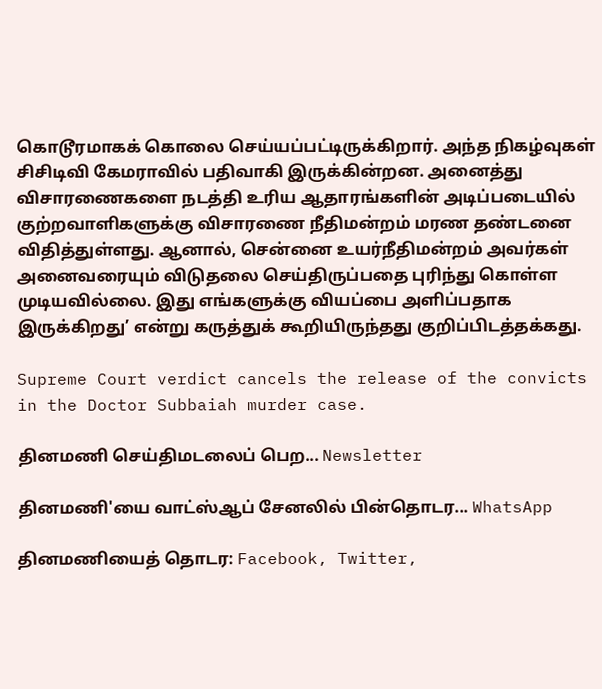கொடூரமாகக் கொலை செய்யப்பட்டிருக்கிறார். அந்த நிகழ்வுகள் சிசிடிவி கேமராவில் பதிவாகி இருக்கின்றன. அனைத்து விசாரணைகளை நடத்தி உரிய ஆதாரங்களின் அடிப்படையில் குற்றவாளிகளுக்கு விசாரணை நீதிமன்றம் மரண தண்டனை விதித்துள்ளது. ஆனால், சென்னை உயர்நீதிமன்றம் அவர்கள் அனைவரையும் விடுதலை செய்திருப்பதை புரிந்து கொள்ள முடியவில்லை. இது எங்களுக்கு வியப்பை அளிப்பதாக இருக்கிறது’ என்று கருத்துக் கூறியிருந்தது குறிப்பிடத்தக்கது.

Supreme Court verdict cancels the release of the convicts in the Doctor Subbaiah murder case.

தினமணி செய்திமடலைப் பெற... Newsletter

தினமணி'யை வாட்ஸ்ஆப் சேனலில் பின்தொடர... WhatsApp

தினமணியைத் தொடர: Facebook, Twitter,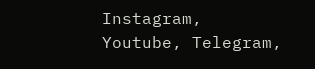Instagram, Youtube, Telegram,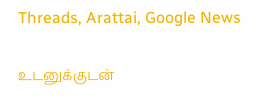Threads, Arattai, Google News

உடனுக்குடன்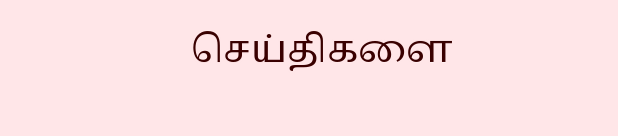செய்திகளை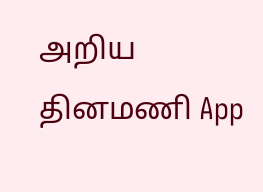அறிய தினமணி App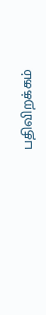பதிவிறக்கம்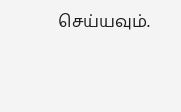செய்யவும்.